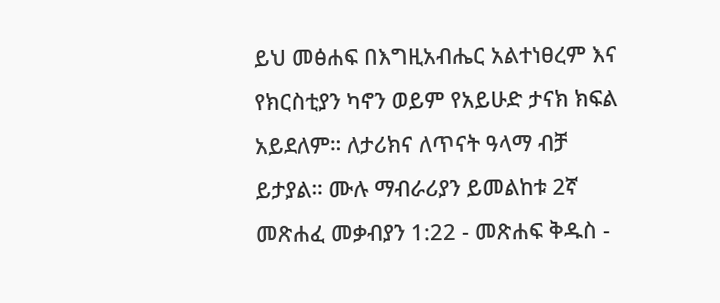ይህ መፅሐፍ በእግዚአብሔር አልተነፀረም እና የክርስቲያን ካኖን ወይም የአይሁድ ታናክ ክፍል አይደለም። ለታሪክና ለጥናት ዓላማ ብቻ ይታያል። ሙሉ ማብራሪያን ይመልከቱ 2ኛ መጽሐፈ መቃብያን 1:22 - መጽሐፍ ቅዱስ -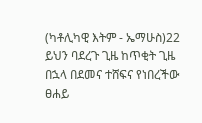(ካቶሊካዊ እትም - ኤማሁስ)22 ይህን ባደረጉ ጊዜ ከጥቂት ጊዜ በኋላ በደመና ተሸፍና የነበረችው ፀሐይ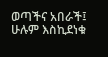ወጣችና አበራች፤ ሁሉም እስኪደነቁ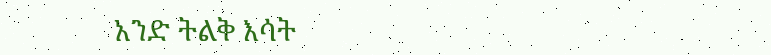አንድ ትልቅ እሳት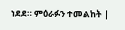ነደደ። ምዕራፉን ተመልከት |